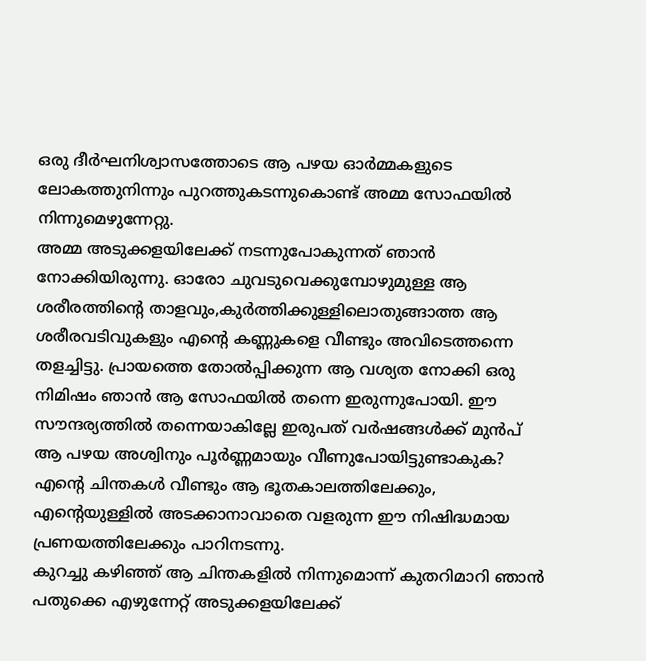ഒരു ദീർഘനിശ്വാസത്തോടെ ആ പഴയ ഓർമ്മകളുടെ ലോകത്തുനിന്നും പുറത്തുകടന്നുകൊണ്ട് അമ്മ സോഫയിൽ നിന്നുമെഴുന്നേറ്റു.
അമ്മ അടുക്കളയിലേക്ക് നടന്നുപോകുന്നത് ഞാൻ നോക്കിയിരുന്നു. ഓരോ ചുവടുവെക്കുമ്പോഴുമുള്ള ആ ശരീരത്തിന്റെ താളവും,കുർത്തിക്കുള്ളിലൊതുങ്ങാത്ത ആ ശരീരവടിവുകളും എന്റെ കണ്ണുകളെ വീണ്ടും അവിടെത്തന്നെ തളച്ചിട്ടു. പ്രായത്തെ തോൽപ്പിക്കുന്ന ആ വശ്യത നോക്കി ഒരു നിമിഷം ഞാൻ ആ സോഫയിൽ തന്നെ ഇരുന്നുപോയി. ഈ സൗന്ദര്യത്തിൽ തന്നെയാകില്ലേ ഇരുപത് വർഷങ്ങൾക്ക് മുൻപ് ആ പഴയ അശ്വിനും പൂർണ്ണമായും വീണുപോയിട്ടുണ്ടാകുക? എന്റെ ചിന്തകൾ വീണ്ടും ആ ഭൂതകാലത്തിലേക്കും, എന്റെയുള്ളിൽ അടക്കാനാവാതെ വളരുന്ന ഈ നിഷിദ്ധമായ പ്രണയത്തിലേക്കും പാറിനടന്നു.
കുറച്ചു കഴിഞ്ഞ് ആ ചിന്തകളിൽ നിന്നുമൊന്ന് കുതറിമാറി ഞാൻ പതുക്കെ എഴുന്നേറ്റ് അടുക്കളയിലേക്ക്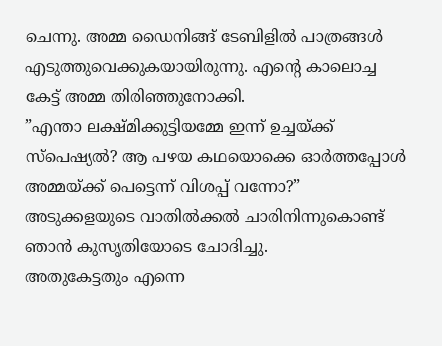ചെന്നു. അമ്മ ഡൈനിങ്ങ് ടേബിളിൽ പാത്രങ്ങൾ എടുത്തുവെക്കുകയായിരുന്നു. എന്റെ കാലൊച്ച കേട്ട് അമ്മ തിരിഞ്ഞുനോക്കി.
”എന്താ ലക്ഷ്മിക്കുട്ടിയമ്മേ ഇന്ന് ഉച്ചയ്ക്ക് സ്പെഷ്യൽ? ആ പഴയ കഥയൊക്കെ ഓർത്തപ്പോൾ അമ്മയ്ക്ക് പെട്ടെന്ന് വിശപ്പ് വന്നോ?”
അടുക്കളയുടെ വാതിൽക്കൽ ചാരിനിന്നുകൊണ്ട് ഞാൻ കുസൃതിയോടെ ചോദിച്ചു.
അതുകേട്ടതും എന്നെ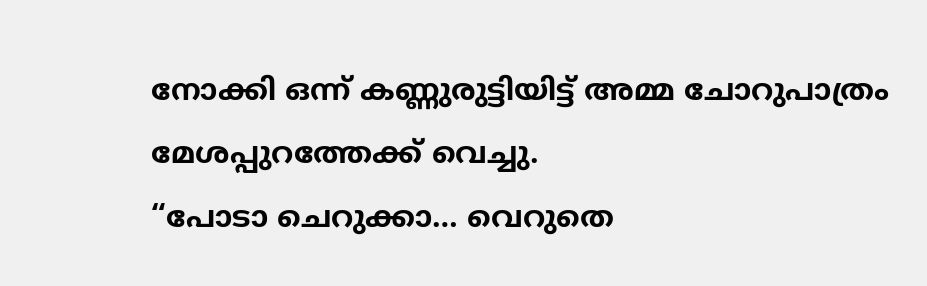നോക്കി ഒന്ന് കണ്ണുരുട്ടിയിട്ട് അമ്മ ചോറുപാത്രം മേശപ്പുറത്തേക്ക് വെച്ചു.
“പോടാ ചെറുക്കാ… വെറുതെ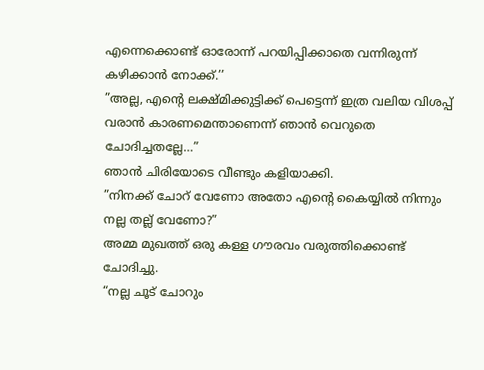എന്നെക്കൊണ്ട് ഓരോന്ന് പറയിപ്പിക്കാതെ വന്നിരുന്ന് കഴിക്കാൻ നോക്ക്.’’
”അല്ല, എന്റെ ലക്ഷ്മിക്കുട്ടിക്ക് പെട്ടെന്ന് ഇത്ര വലിയ വിശപ്പ് വരാൻ കാരണമെന്താണെന്ന് ഞാൻ വെറുതെ ചോദിച്ചതല്ലേ…”
ഞാൻ ചിരിയോടെ വീണ്ടും കളിയാക്കി.
”നിനക്ക് ചോറ് വേണോ അതോ എന്റെ കൈയ്യിൽ നിന്നും നല്ല തല്ല് വേണോ?”
അമ്മ മുഖത്ത് ഒരു കള്ള ഗൗരവം വരുത്തിക്കൊണ്ട് ചോദിച്ചു.
“നല്ല ചൂട് ചോറും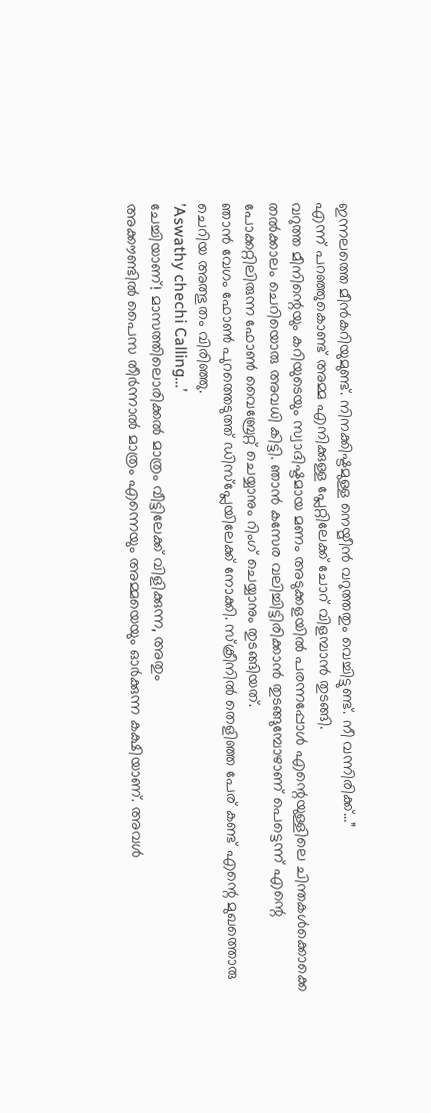ഇന്നലത്തെ മീൻകറിയുമുണ്ട്. നിനക്കിഷ്ടമുള്ള നെയ്മീൻ വറുത്തതും വെച്ചിട്ടുണ്ട്. നീ വന്നിരിക്ക്…”
എന്ന് പറഞ്ഞുകൊണ്ട് അമ്മ എനിക്കുള്ള പ്ലേറ്റിലേക്ക് ചോറ് വിളമ്പാൻ തുടങ്ങി.
വറുത്ത മീനിന്റെയും കറിയുടെയും സ്വാദിഷ്ടമായ മണം അടുക്കളയിൽ പരന്നപ്പോൾ എന്റെയുള്ളിലെ ചിന്തകൾക്കൊക്കെ തൽക്കാലം ചെറിയൊരു അവധി കിട്ടി. ഞാൻ കസേര വലിച്ചിട്ടിരിക്കാൻ തുടങ്ങുമ്പോഴാണ് പെട്ടെന്ന് എന്റെ പോക്കറ്റിലിരുന്ന ഫോൺ വൈബ്രേറ്റ് ചെയ്യാനും റിംഗ് ചെയ്യാനും തുടങ്ങിയത്.
ഞാൻ വേഗം ഫോൺ പുറത്തെടുത്ത് ഡിസ്പ്ലേയിലേക്ക് നോക്കി. സ്ക്രീനിൽ തെളിഞ്ഞ പേര് കണ്ട് എന്റെ മുഖത്തൊരു ചെറിയ അത്ഭുതം വിരിഞ്ഞു.
’Aswathy chechi Calling…’
ചേച്ചിയാണ്! മാസത്തിലൊരിക്കൽ മാത്രം വീട്ടിലേക്ക് വിളിക്കുന്ന, അതും
അക്കൗണ്ടിൽ പൈസ തീർന്നാൽ മാത്രം എന്നെയും അമ്മയെയും ഓർക്കുന്ന കക്ഷിയാണ്. അവൾ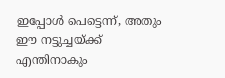ഇപ്പോൾ പെട്ടെന്ന്, അതും ഈ നട്ടുച്ചയ്ക്ക് എന്തിനാകും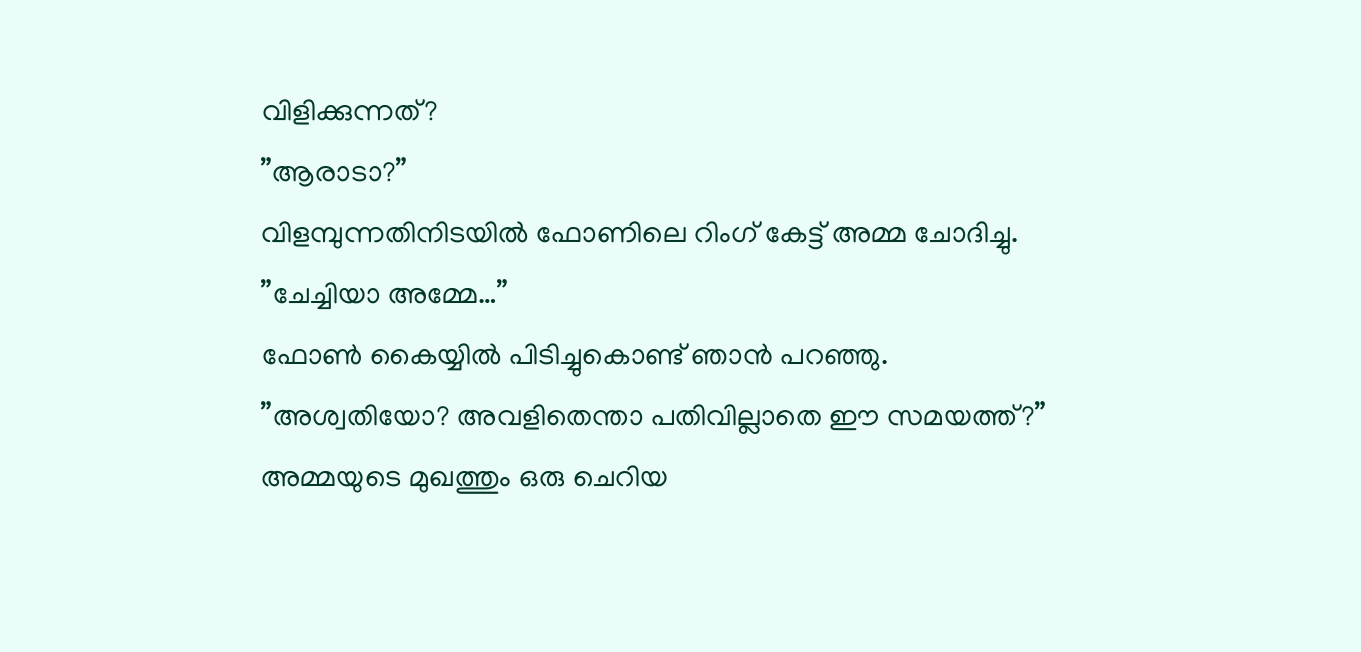വിളിക്കുന്നത്?
”ആരാടാ?”
വിളമ്പുന്നതിനിടയിൽ ഫോണിലെ റിംഗ് കേട്ട് അമ്മ ചോദിച്ചു.
”ചേച്ചിയാ അമ്മേ…”
ഫോൺ കൈയ്യിൽ പിടിച്ചുകൊണ്ട് ഞാൻ പറഞ്ഞു.
”അശ്വതിയോ? അവളിതെന്താ പതിവില്ലാതെ ഈ സമയത്ത്?”
അമ്മയുടെ മുഖത്തും ഒരു ചെറിയ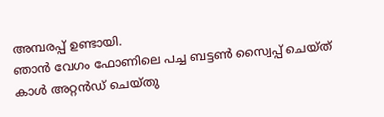അമ്പരപ്പ് ഉണ്ടായി.
ഞാൻ വേഗം ഫോണിലെ പച്ച ബട്ടൺ സ്വൈപ്പ് ചെയ്ത് കാൾ അറ്റൻഡ് ചെയ്തു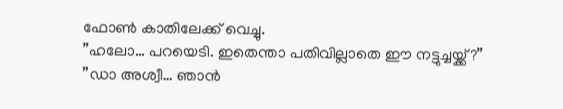ഫോൺ കാതിലേക്ക് വെച്ചു.
”ഹലോ… പറയെടി. ഇതെന്താ പതിവില്ലാതെ ഈ നട്ടുച്ചയ്ക്ക്?”
”ഡാ അശ്വീ… ഞാൻ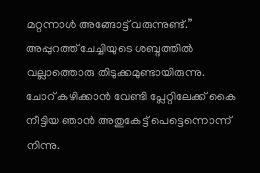മറ്റന്നാൾ അങ്ങോട്ട് വരുന്നുണ്ട്.”
അപ്പുറത്ത് ചേച്ചിയുടെ ശബ്ദത്തിൽ വല്ലാത്തൊരു തിടുക്കമുണ്ടായിരുന്നു.
ചോറ് കഴിക്കാൻ വേണ്ടി പ്ലേറ്റിലേക്ക് കൈ നീട്ടിയ ഞാൻ അതുകേട്ട് പെട്ടെന്നൊന്ന് നിന്നു.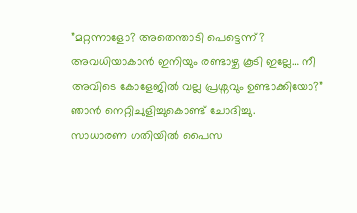”മറ്റന്നാളോ? അതെന്താടി പെട്ടെന്ന്? അവധിയാകാൻ ഇനിയും രണ്ടാഴ്ച കൂടി ഇല്ലേ… നീ അവിടെ കോളേജിൽ വല്ല പ്രശ്നവും ഉണ്ടാക്കിയോ?”
ഞാൻ നെറ്റിചുളിച്ചുകൊണ്ട് ചോദിച്ചു.
സാധാരണ ഗതിയിൽ പൈസ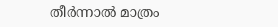തീർന്നാൽ മാത്രം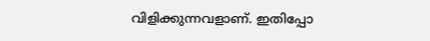വിളിക്കുന്നവളാണ്. ഇതിപ്പോ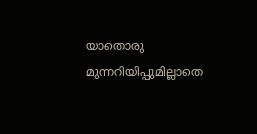യാതൊരു മുന്നറിയിപ്പുമില്ലാതെ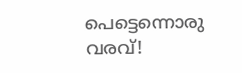പെട്ടെന്നൊരു വരവ്!